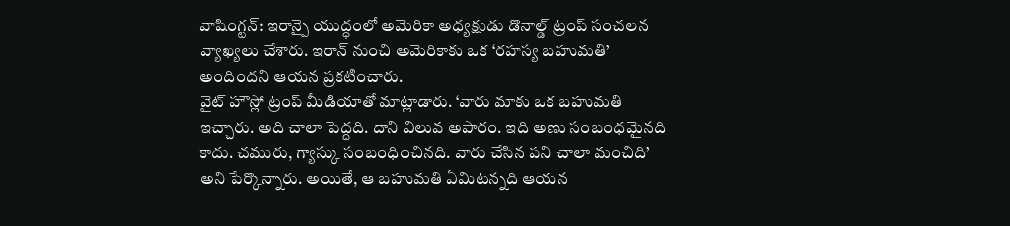వాషింగ్టన్: ఇరాన్పై యుద్ధంలో అమెరికా అధ్యక్షుడు డొనాల్డ్ ట్రంప్ సంచలన వ్యాఖ్యలు చేశారు. ఇరాన్ నుంచి అమెరికాకు ఒక ‘రహస్య బహుమతి’ అందిందని ఆయన ప్రకటించారు.
వైట్ హౌస్లో ట్రంప్ మీడియాతో మాట్లాడారు. ‘వారు మాకు ఒక బహుమతి ఇచ్చారు. అది చాలా పెద్దది. దాని విలువ అపారం. ఇది అణు సంబంధమైనది కాదు. చమురు, గ్యాస్కు సంబంధించినది. వారు చేసిన పని చాలా మంచిది’ అని పేర్కొన్నారు. అయితే, ఆ బహుమతి ఏమిటన్నది ఆయన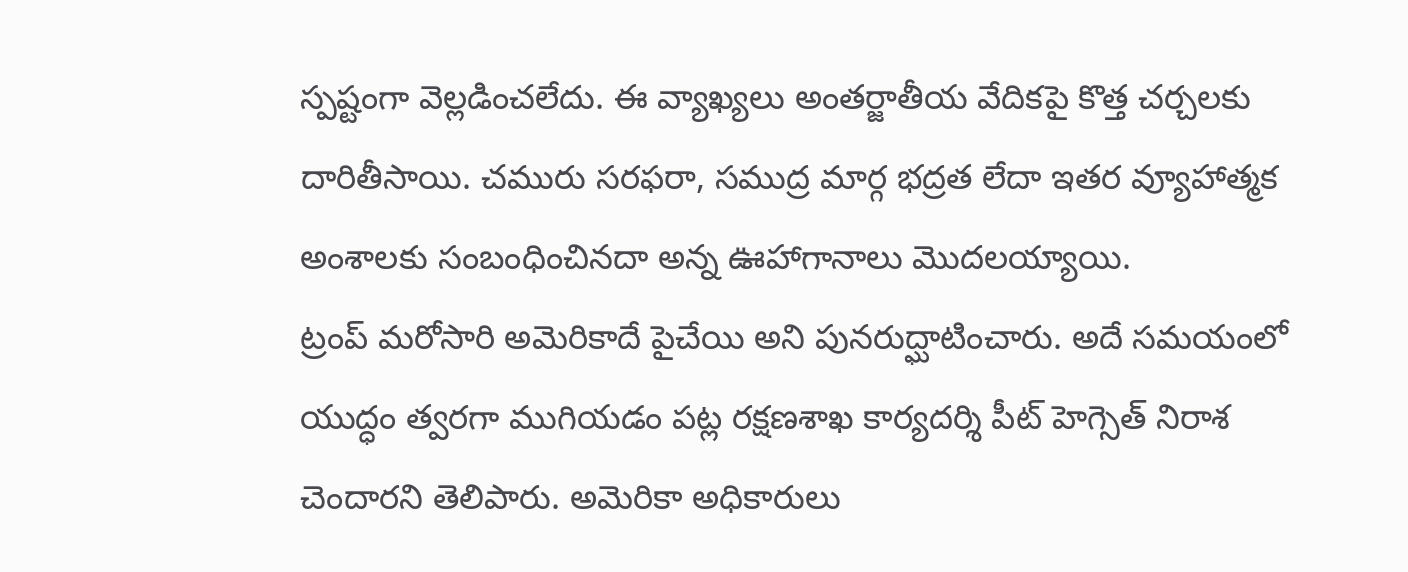స్పష్టంగా వెల్లడించలేదు. ఈ వ్యాఖ్యలు అంతర్జాతీయ వేదికపై కొత్త చర్చలకు దారితీసాయి. చమురు సరఫరా, సముద్ర మార్గ భద్రత లేదా ఇతర వ్యూహాత్మక అంశాలకు సంబంధించినదా అన్న ఊహాగానాలు మొదలయ్యాయి.
ట్రంప్ మరోసారి అమెరికాదే పైచేయి అని పునరుద్ఘాటించారు. అదే సమయంలో యుద్ధం త్వరగా ముగియడం పట్ల రక్షణశాఖ కార్యదర్శి పీట్ హెగ్సెత్ నిరాశ చెందారని తెలిపారు. అమెరికా అధికారులు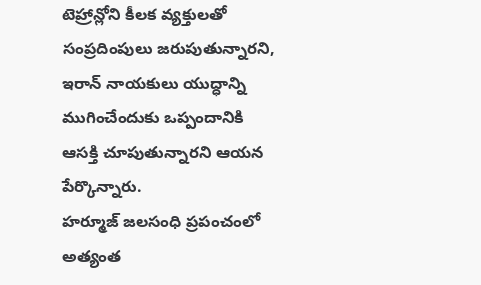టెహ్రాన్లోని కీలక వ్యక్తులతో సంప్రదింపులు జరుపుతున్నారని, ఇరాన్ నాయకులు యుద్ధాన్ని ముగించేందుకు ఒప్పందానికి ఆసక్తి చూపుతున్నారని ఆయన పేర్కొన్నారు.
హర్మూజ్ జలసంధి ప్రపంచంలో అత్యంత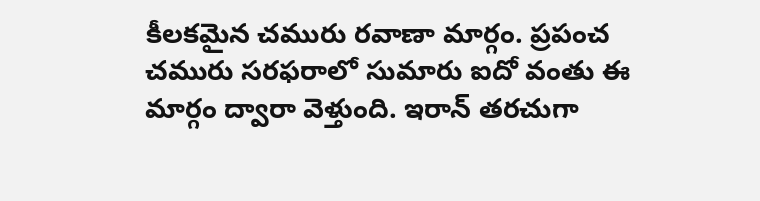కీలకమైన చమురు రవాణా మార్గం. ప్రపంచ చమురు సరఫరాలో సుమారు ఐదో వంతు ఈ మార్గం ద్వారా వెళ్తుంది. ఇరాన్ తరచుగా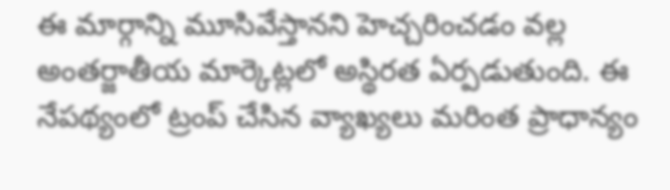ఈ మార్గాన్ని మూసివేస్తానని హెచ్చరించడం వల్ల అంతర్జాతీయ మార్కెట్లలో అస్థిరత ఏర్పడుతుంది. ఈ నేపథ్యంలో ట్రంప్ చేసిన వ్యాఖ్యలు మరింత ప్రాధాన్యం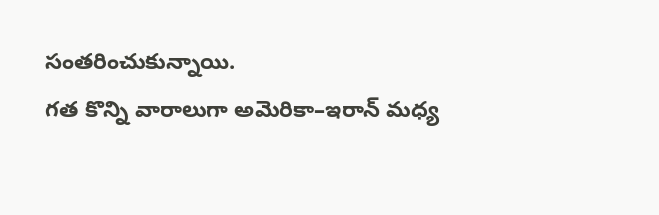సంతరించుకున్నాయి.
గత కొన్ని వారాలుగా అమెరికా–ఇరాన్ మధ్య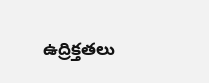ఉద్రిక్తతలు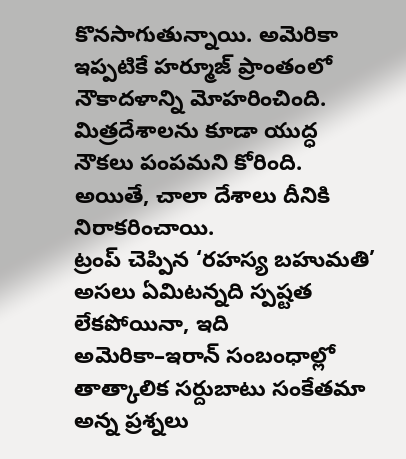కొనసాగుతున్నాయి. అమెరికా ఇప్పటికే హర్మూజ్ ప్రాంతంలో నౌకాదళాన్ని మోహరించింది. మిత్రదేశాలను కూడా యుద్ధ నౌకలు పంపమని కోరింది. అయితే, చాలా దేశాలు దీనికి నిరాకరించాయి.
ట్రంప్ చెప్పిన ‘రహస్య బహుమతి’ అసలు ఏమిటన్నది స్పష్టత లేకపోయినా, ఇది అమెరికా–ఇరాన్ సంబంధాల్లో తాత్కాలిక సర్దుబాటు సంకేతమా అన్న ప్రశ్నలు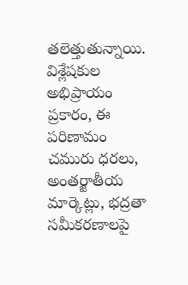తలెత్తుతున్నాయి. విశ్లేషకుల అభిప్రాయం ప్రకారం, ఈ పరిణామం చమురు ధరలు, అంతర్జాతీయ మార్కెట్లు, భద్రతా సమీకరణాలపై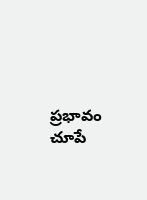ప్రభావం చూపే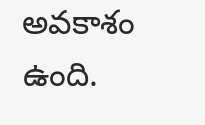అవకాశం ఉంది.